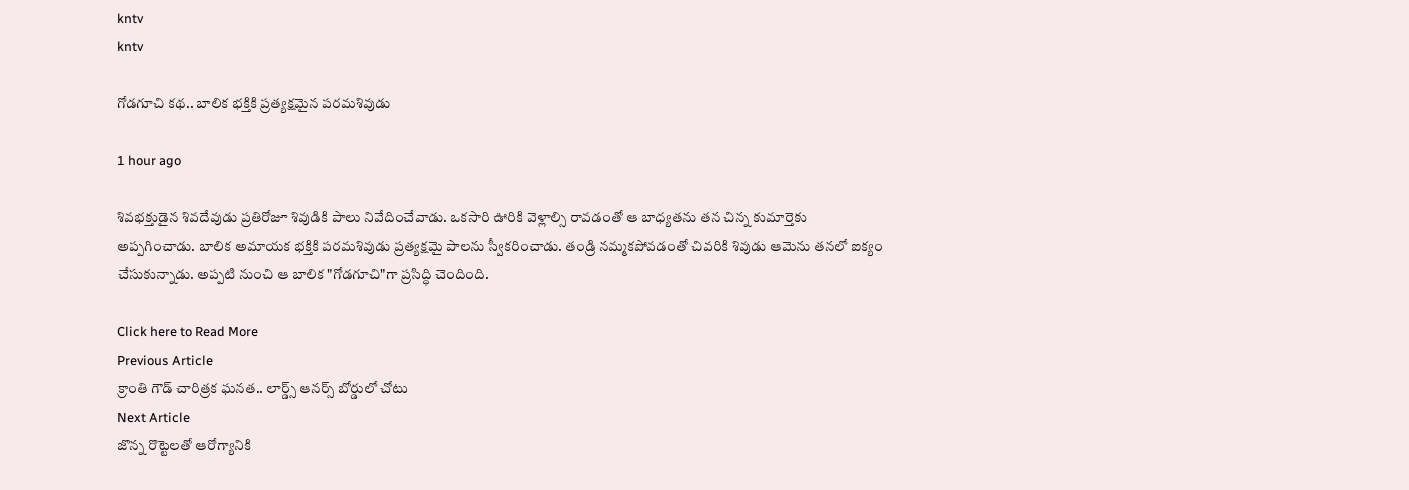kntv
kntv

గోడగూచి కథ.. బాలిక భక్తికి ప్రత్యక్షమైన పరమశివుడు

1 hour ago

శివభక్తుడైన శివదేవుడు ప్రతిరోజూ శివుడికి పాలు నివేదించేవాడు. ఒకసారి ఊరికి వెళ్లాల్సి రావడంతో ఆ బాధ్యతను తన చిన్న కుమార్తెకు అప్పగించాడు. బాలిక అమాయక భక్తికి పరమశివుడు ప్రత్యక్షమై పాలను స్వీకరించాడు. తండ్రి నమ్మకపోవడంతో చివరికి శివుడు ఆమెను తనలో ఐక్యం చేసుకున్నాడు. అప్పటి నుంచి ఆ బాలిక "గోడగూచి"గా ప్రసిద్ధి చెందింది.

Click here to Read More
Previous Article
క్రాంతి గౌడ్ చారిత్రక ఘనత.. లార్డ్స్ ఆనర్స్ బోర్డులో చోటు
Next Article
జొన్న రొట్టెలతో ఆరోగ్యానికి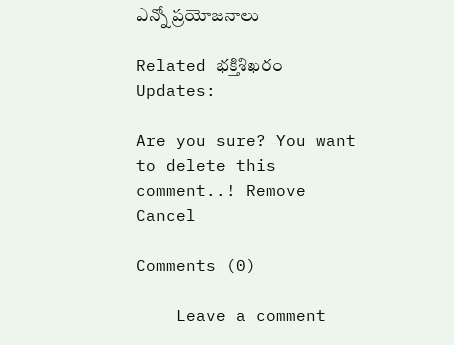ఎన్నో ప్రయోజనాలు

Related భక్తిశిఖరం Updates:

Are you sure? You want to delete this comment..! Remove Cancel

Comments (0)

    Leave a comment